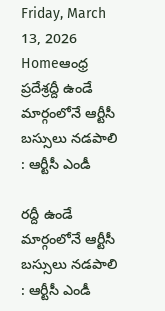Friday, March 13, 2026
Homeఆంధ్ర ప్రదేశ్రద్దీ ఉండే మార్గంలోనే ఆర్టీసీ బస్సులు నడపాలి : ఆర్టీసీ ఎండీ

రద్దీ ఉండే మార్గంలోనే ఆర్టీసీ బస్సులు నడపాలి : ఆర్టీసీ ఎండీ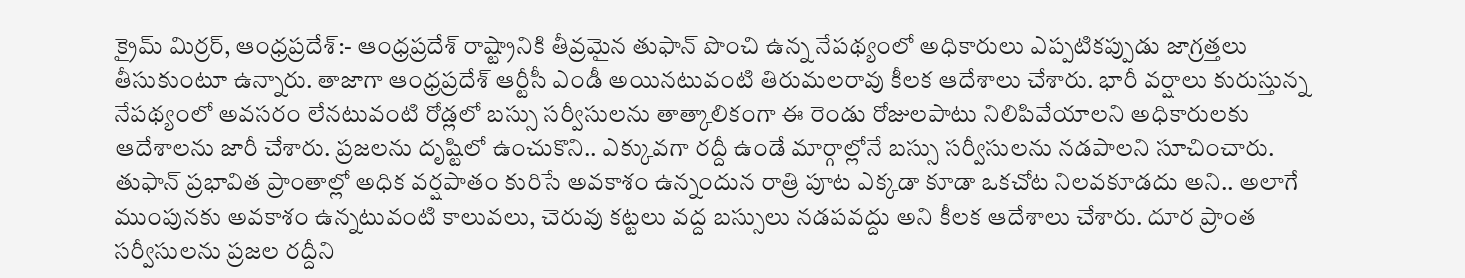క్రైమ్ మిర్రర్, ఆంధ్రప్రదేశ్:- ఆంధ్రప్రదేశ్ రాష్ట్రానికి తీవ్రమైన తుఫాన్ పొంచి ఉన్న నేపథ్యంలో అధికారులు ఎప్పటికప్పుడు జాగ్రత్తలు తీసుకుంటూ ఉన్నారు. తాజాగా ఆంధ్రప్రదేశ్ ఆర్టీసీ ఎండీ అయినటువంటి తిరుమలరావు కీలక ఆదేశాలు చేశారు. భారీ వర్షాలు కురుస్తున్న నేపథ్యంలో అవసరం లేనటువంటి రోడ్లలో బస్సు సర్వీసులను తాత్కాలికంగా ఈ రెండు రోజులపాటు నిలిపివేయాలని అధికారులకు ఆదేశాలను జారీ చేశారు. ప్రజలను దృష్టిలో ఉంచుకొని.. ఎక్కువగా రద్దీ ఉండే మార్గాల్లోనే బస్సు సర్వీసులను నడపాలని సూచించారు. తుఫాన్ ప్రభావిత ప్రాంతాల్లో అధిక వర్షపాతం కురిసే అవకాశం ఉన్నందున రాత్రి పూట ఎక్కడా కూడా ఒకచోట నిలవకూడదు అని.. అలాగే ముంపునకు అవకాశం ఉన్నటువంటి కాలువలు, చెరువు కట్టలు వద్ద బస్సులు నడపవద్దు అని కీలక ఆదేశాలు చేశారు. దూర ప్రాంత సర్వీసులను ప్రజల రద్దీని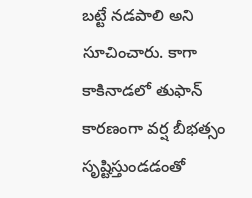బట్టే నడపాలి అని సూచించారు. కాగా కాకినాడలో తుఫాన్ కారణంగా వర్ష బీభత్సం సృష్టిస్తుండడంతో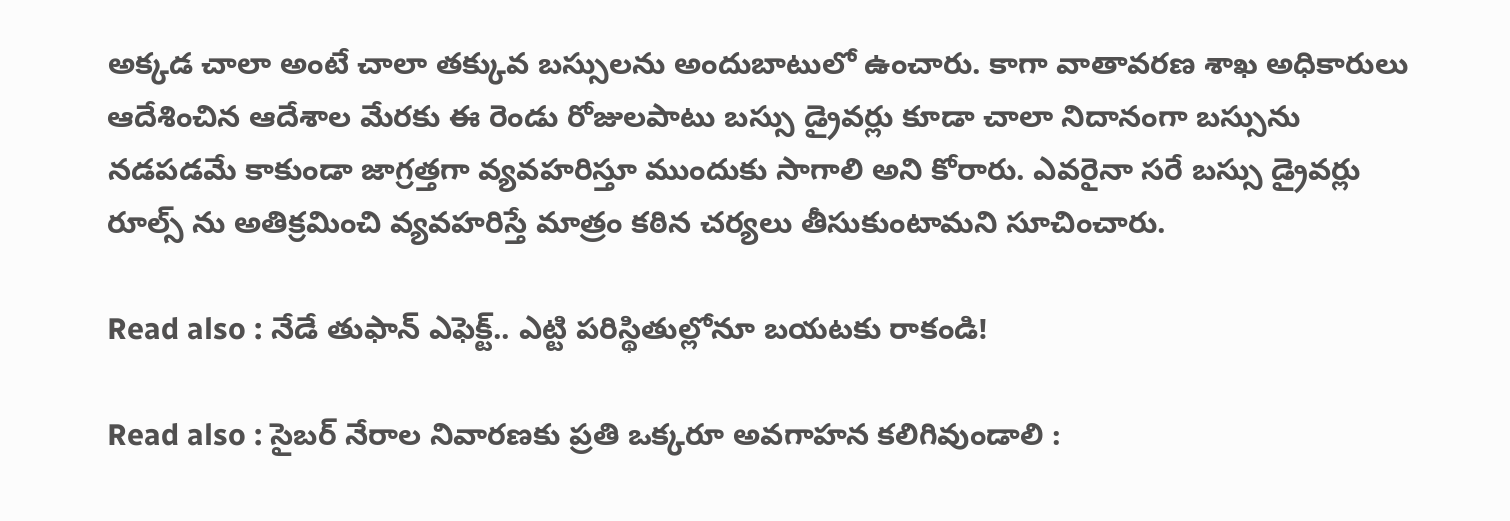అక్కడ చాలా అంటే చాలా తక్కువ బస్సులను అందుబాటులో ఉంచారు. కాగా వాతావరణ శాఖ అధికారులు ఆదేశించిన ఆదేశాల మేరకు ఈ రెండు రోజులపాటు బస్సు డ్రైవర్లు కూడా చాలా నిదానంగా బస్సును నడపడమే కాకుండా జాగ్రత్తగా వ్యవహరిస్తూ ముందుకు సాగాలి అని కోరారు. ఎవరైనా సరే బస్సు డ్రైవర్లు రూల్స్ ను అతిక్రమించి వ్యవహరిస్తే మాత్రం కఠిన చర్యలు తీసుకుంటామని సూచించారు.

Read also : నేడే తుఫాన్ ఎఫెక్ట్.. ఎట్టి పరిస్థితుల్లోనూ బయటకు రాకండి!

Read also : సైబర్ నేరాల నివారణకు ప్రతి ఒక్కరూ అవగాహన కలిగివుండాలి :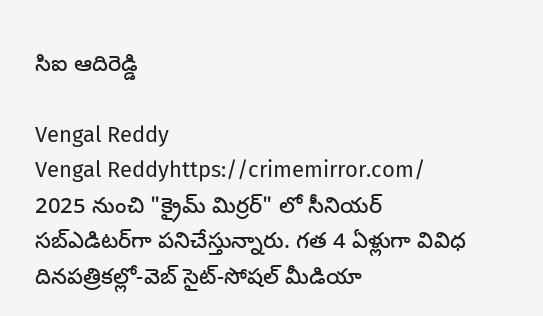సిఐ ఆదిరెడ్డి

Vengal Reddy
Vengal Reddyhttps://crimemirror.com/
2025 నుంచి "క్రైమ్ మిర్రర్" లో సీనియర్ సబ్‌ఎడిటర్‌గా పనిచేస్తున్నారు. గత 4 ఏళ్లుగా వివిధ దినపత్రికల్లో-వెబ్ సైట్-సోషల్ మీడియా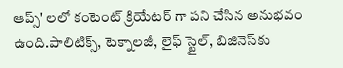ఆప్స్' లలో కంటెంట్ క్రియేటర్ గా పని చేసిన అనుభవం ఉంది.పాలిటిక్స్‌, టెక్నాలజీ, లైఫ్‌ స్టైల్‌, బిజినెస్‌కు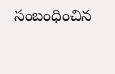సంబంధించిన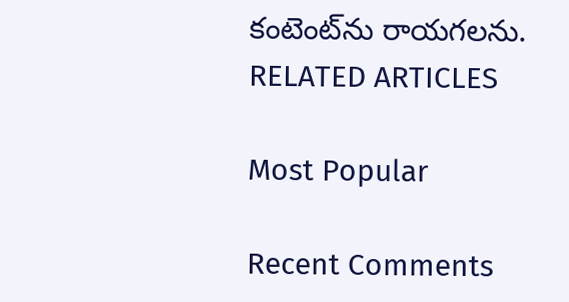కంటెంట్‌ను రాయగలను.
RELATED ARTICLES

Most Popular

Recent Comments